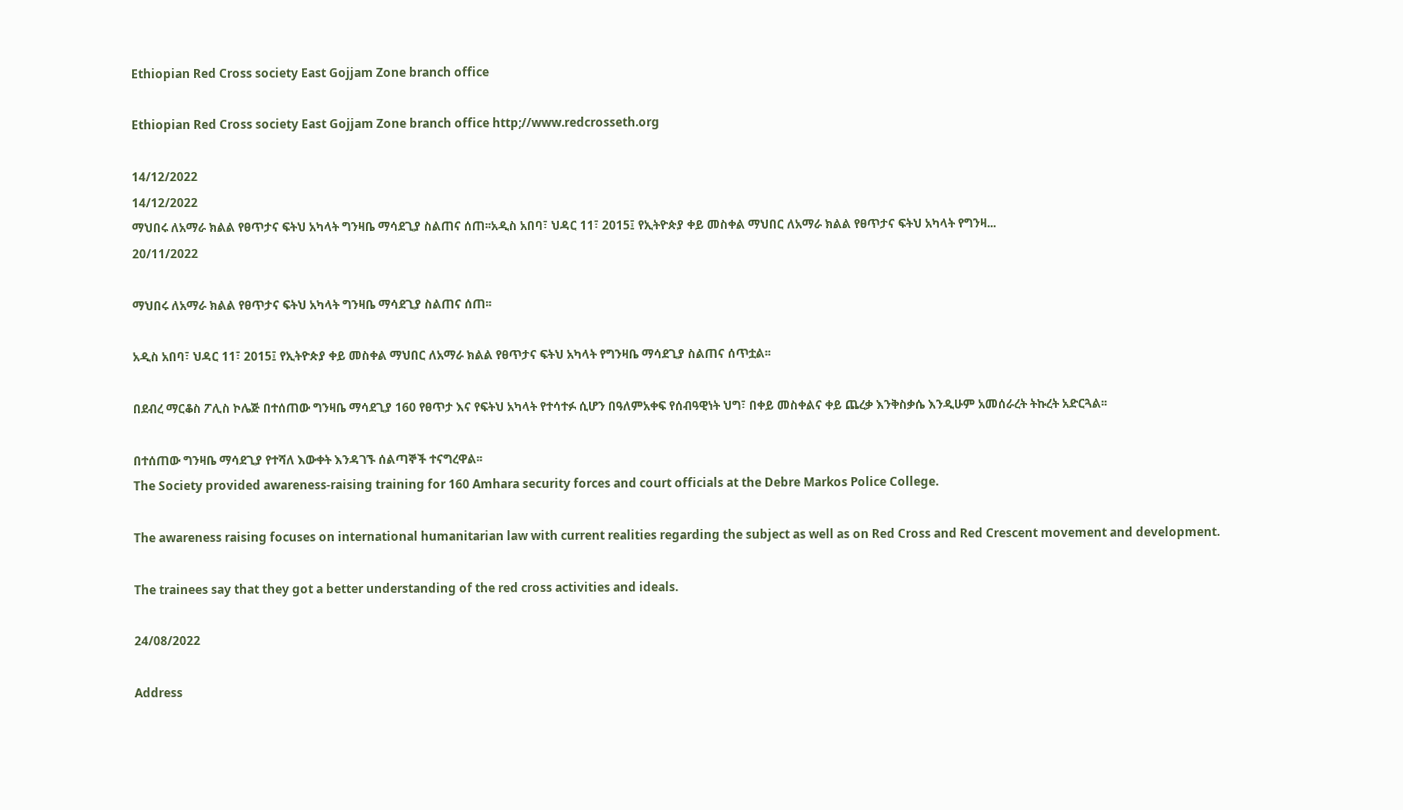Ethiopian Red Cross society East Gojjam Zone branch office

Ethiopian Red Cross society East Gojjam Zone branch office http;//www.redcrosseth.org

14/12/2022
14/12/2022
ማህበሩ ለአማራ ክልል የፀጥታና ፍትህ አካላት ግንዛቤ ማሳደጊያ ስልጠና ሰጠ፡፡አዲስ አበባ፣ ህዳር 11፣ 2015፤ የኢትዮጵያ ቀይ መስቀል ማህበር ለአማራ ክልል የፀጥታና ፍትህ አካላት የግንዛ...
20/11/2022

ማህበሩ ለአማራ ክልል የፀጥታና ፍትህ አካላት ግንዛቤ ማሳደጊያ ስልጠና ሰጠ፡፡

አዲስ አበባ፣ ህዳር 11፣ 2015፤ የኢትዮጵያ ቀይ መስቀል ማህበር ለአማራ ክልል የፀጥታና ፍትህ አካላት የግንዛቤ ማሳደጊያ ስልጠና ሰጥቷል፡፡

በደብረ ማርቆስ ፖሊስ ኮሌጅ በተሰጠው ግንዛቤ ማሳደጊያ 160 የፀጥታ እና የፍትህ አካላት የተሳተፉ ሲሆን በዓለምአቀፍ የሰብዓዊነት ህግ፣ በቀይ መስቀልና ቀይ ጨረቃ እንቅስቃሴ እንዲሁም አመሰራረት ትኩረት አድርጓል፡፡

በተሰጠው ግንዛቤ ማሳደጊያ የተሻለ እውቀት እንዳገኙ ሰልጣኞች ተናግረዋል፡፡
The Society provided awareness-raising training for 160 Amhara security forces and court officials at the Debre Markos Police College.

The awareness raising focuses on international humanitarian law with current realities regarding the subject as well as on Red Cross and Red Crescent movement and development.

The trainees say that they got a better understanding of the red cross activities and ideals.

24/08/2022

Address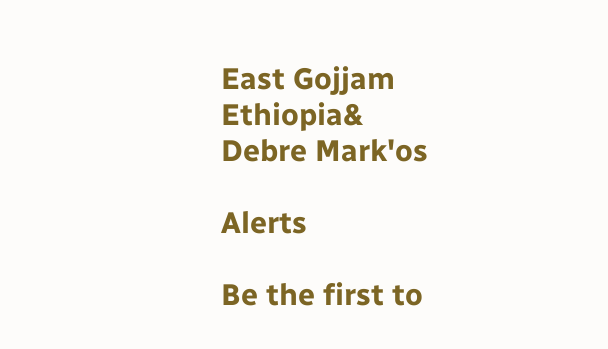East Gojjam Ethiopia&
Debre Mark'os

Alerts

Be the first to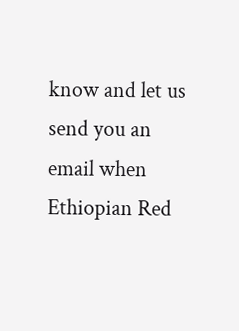know and let us send you an email when Ethiopian Red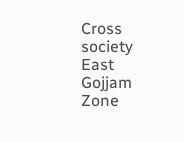Cross society East Gojjam Zone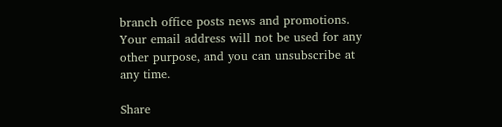branch office posts news and promotions. Your email address will not be used for any other purpose, and you can unsubscribe at any time.

Share